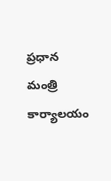ప్రధాన మంత్రి కార్యాలయం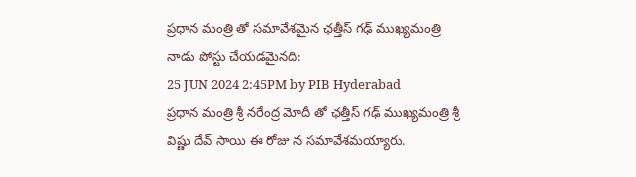ప్రధాన మంత్రి తో సమావేశమైన ఛత్తీస్ గఢ్ ముఖ్యమంత్రి
నాడు పోస్టు చేయడమైనది:
25 JUN 2024 2:45PM by PIB Hyderabad
ప్రధాన మంత్రి శ్రీ నరేంద్ర మోదీ తో ఛత్తీస్ గఢ్ ముఖ్యమంత్రి శ్రీ విష్ణు దేవ్ సాయి ఈ రోజు న సమావేశమయ్యారు.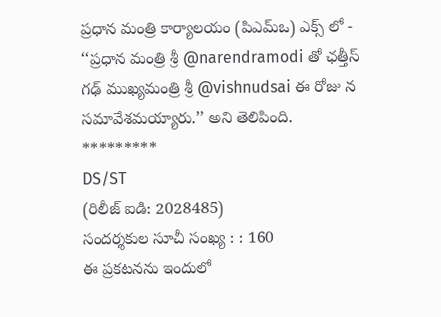ప్రధాన మంత్రి కార్యాలయం (పిఎమ్ఒ) ఎక్స్ లో -
‘‘ప్రధాన మంత్రి శ్రీ @narendramodi తో ఛత్తీస్ గఢ్ ముఖ్యమంత్రి శ్రీ @vishnudsai ఈ రోజు న సమావేశమయ్యారు.’’ అని తెలిపింది.
*********
DS/ST
(రిలీజ్ ఐడి: 2028485)
సందర్శకుల సూచీ సంఖ్య : : 160
ఈ ప్రకటనను ఇందులో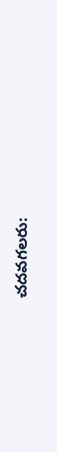చదవగలరు: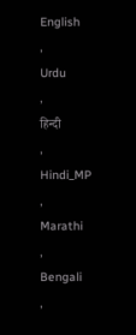English
,
Urdu
,
हिन्दी
,
Hindi_MP
,
Marathi
,
Bengali
,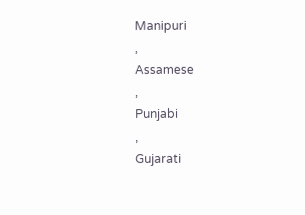Manipuri
,
Assamese
,
Punjabi
,
Gujarati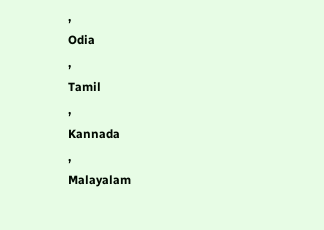,
Odia
,
Tamil
,
Kannada
,
Malayalam